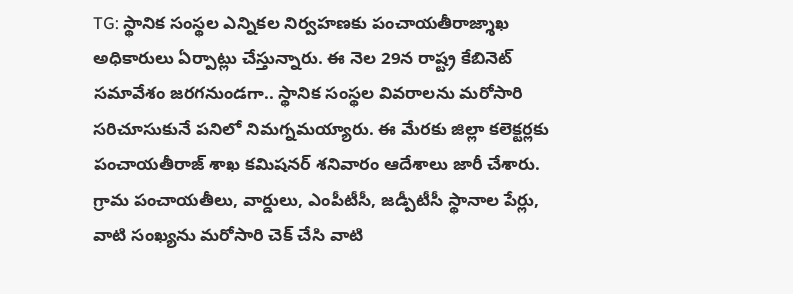TG: స్థానిక సంస్థల ఎన్నికల నిర్వహణకు పంచాయతీరాజ్శాఖ అధికారులు ఏర్పాట్లు చేస్తున్నారు. ఈ నెల 29న రాష్ట్ర కేబినెట్ సమావేశం జరగనుండగా.. స్థానిక సంస్థల వివరాలను మరోసారి సరిచూసుకునే పనిలో నిమగ్నమయ్యారు. ఈ మేరకు జిల్లా కలెక్టర్లకు పంచాయతీరాజ్ శాఖ కమిషనర్ శనివారం ఆదేశాలు జారీ చేశారు. గ్రామ పంచాయతీలు, వార్డులు, ఎంపీటీసీ, జడ్పీటీసీ స్థానాల పేర్లు, వాటి సంఖ్యను మరోసారి చెక్ చేసి వాటి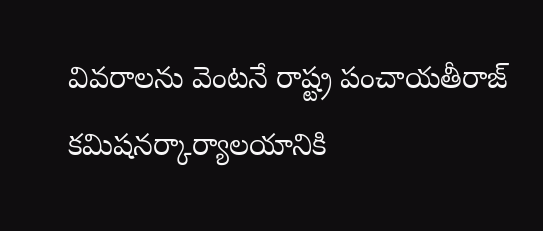వివరాలను వెంటనే రాష్ట్ర పంచాయతీరాజ్ కమిషనర్కార్యాలయానికి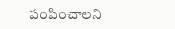పంపించాలని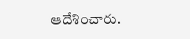ఆదేశించారు.